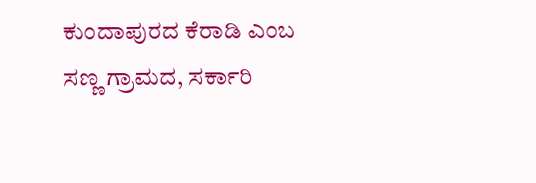ಕುಂದಾಪುರದ ಕೆರಾಡಿ ಎಂಬ ಸಣ್ಣ ಗ್ರಾಮದ, ಸರ್ಕಾರಿ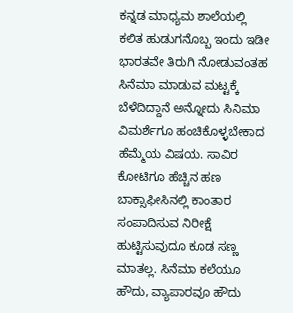ಕನ್ನಡ ಮಾಧ್ಯಮ ಶಾಲೆಯಲ್ಲಿ ಕಲಿತ ಹುಡುಗನೊಬ್ಬ ಇಂದು ಇಡೀ ಭಾರತವೇ ತಿರುಗಿ ನೋಡುವಂತಹ ಸಿನೆಮಾ ಮಾಡುವ ಮಟ್ಟಕ್ಕೆ ಬೆಳೆದಿದ್ದಾನೆ ಅನ್ನೋದು ಸಿನಿಮಾ ವಿಮರ್ಶೆಗೂ ಹಂಚಿಕೊಳ್ಳಬೇಕಾದ ಹೆಮ್ಮೆಯ ವಿಷಯ. ಸಾವಿರ ಕೋಟಿಗೂ ಹೆಚ್ಚಿನ ಹಣ ಬಾಕ್ಸಾಫೀಸಿನಲ್ಲಿ ಕಾಂತಾರ ಸಂಪಾದಿಸುವ ನಿರೀಕ್ಷೆ ಹುಟ್ಟಿಸುವುದೂ ಕೂಡ ಸಣ್ಣ ಮಾತಲ್ಲ. ಸಿನೆಮಾ ಕಲೆಯೂ ಹೌದು, ವ್ಯಾಪಾರವೂ ಹೌದು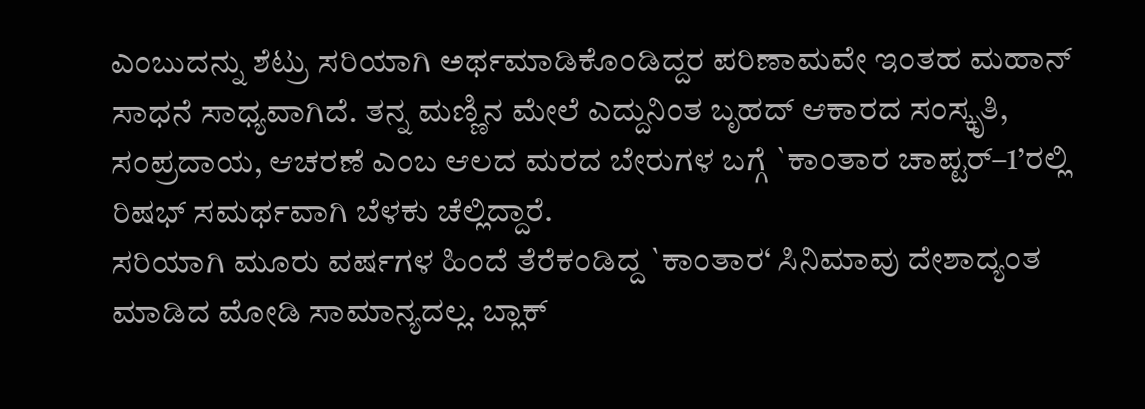ಎಂಬುದನ್ನು ಶೆಟ್ರು ಸರಿಯಾಗಿ ಅರ್ಥಮಾಡಿಕೊಂಡಿದ್ದರ ಪರಿಣಾಮವೇ ಇಂತಹ ಮಹಾನ್ ಸಾಧನೆ ಸಾಧ್ಯವಾಗಿದೆ. ತನ್ನ ಮಣ್ಣಿನ ಮೇಲೆ ಎದ್ದುನಿಂತ ಬೃಹದ್ ಆಕಾರದ ಸಂಸ್ಕೃತಿ, ಸಂಪ್ರದಾಯ, ಆಚರಣೆ ಎಂಬ ಆಲದ ಮರದ ಬೇರುಗಳ ಬಗ್ಗೆ `ಕಾಂತಾರ ಚಾಪ್ಟರ್–1’ರಲ್ಲಿ ರಿಷಭ್ ಸಮರ್ಥವಾಗಿ ಬೆಳಕು ಚೆಲ್ಲಿದ್ದಾರೆ.
ಸರಿಯಾಗಿ ಮೂರು ವರ್ಷಗಳ ಹಿಂದೆ ತೆರೆಕಂಡಿದ್ದ `ಕಾಂತಾರ‘ ಸಿನಿಮಾವು ದೇಶಾದ್ಯಂತ ಮಾಡಿದ ಮೋಡಿ ಸಾಮಾನ್ಯದಲ್ಲ. ಬ್ಲಾಕ್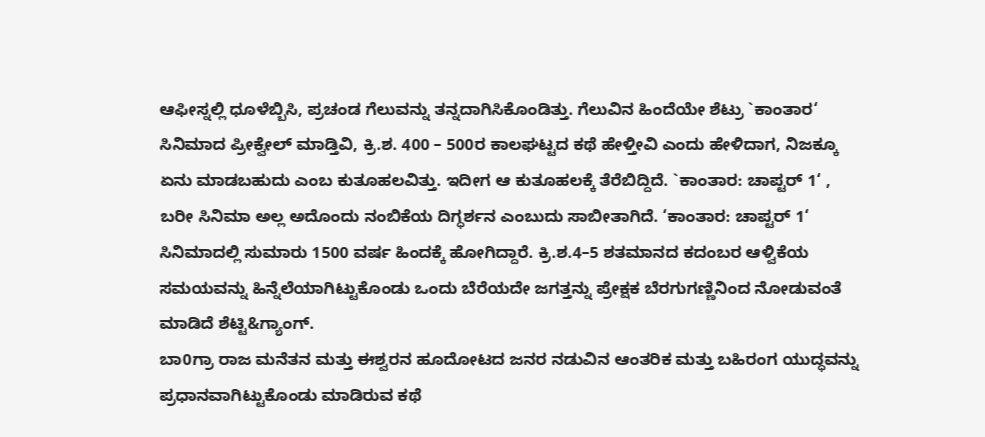ಆಫೀಸ್ನಲ್ಲಿ ಧೂಳೆಬ್ಬಿಸಿ, ಪ್ರಚಂಡ ಗೆಲುವನ್ನು ತನ್ನದಾಗಿಸಿಕೊಂಡಿತ್ತು. ಗೆಲುವಿನ ಹಿಂದೆಯೇ ಶೆಟ್ರು `ಕಾಂತಾರ‘ ಸಿನಿಮಾದ ಪ್ರೀಕ್ವೇಲ್ ಮಾಡ್ತಿವಿ, ಕ್ರಿ.ಶ. 400 – 500ರ ಕಾಲಘಟ್ಟದ ಕಥೆ ಹೇಳ್ತೀವಿ ಎಂದು ಹೇಳಿದಾಗ, ನಿಜಕ್ಕೂ ಏನು ಮಾಡಬಹುದು ಎಂಬ ಕುತೂಹಲವಿತ್ತು. ಇದೀಗ ಆ ಕುತೂಹಲಕ್ಕೆ ತೆರೆಬಿದ್ದಿದೆ. `ಕಾಂತಾರ: ಚಾಪ್ಟರ್ 1‘ , ಬರೀ ಸಿನಿಮಾ ಅಲ್ಲ ಅದೊಂದು ನಂಬಿಕೆಯ ದಿಗ್ಧರ್ಶನ ಎಂಬುದು ಸಾಬೀತಾಗಿದೆ. ‘ಕಾಂತಾರ: ಚಾಪ್ಟರ್ 1‘ ಸಿನಿಮಾದಲ್ಲಿ ಸುಮಾರು 1500 ವರ್ಷ ಹಿಂದಕ್ಕೆ ಹೋಗಿದ್ದಾರೆ. ಕ್ರಿ.ಶ.4–5 ಶತಮಾನದ ಕದಂಬರ ಆಳ್ವಿಕೆಯ ಸಮಯವನ್ನು ಹಿನ್ನೆಲೆಯಾಗಿಟ್ಟುಕೊಂಡು ಒಂದು ಬೆರೆಯದೇ ಜಗತ್ತನ್ನು ಪ್ರೇಕ್ಷಕ ಬೆರಗುಗಣ್ಣಿನಿಂದ ನೋಡುವಂತೆ ಮಾಡಿದೆ ಶೆಟ್ಟಿ&ಗ್ಯಾಂಗ್.
ಬಾ0ಗ್ರಾ ರಾಜ ಮನೆತನ ಮತ್ತು ಈಶ್ವರನ ಹೂದೋಟದ ಜನರ ನಡುವಿನ ಆಂತರಿಕ ಮತ್ತು ಬಹಿರಂಗ ಯುದ್ಧವನ್ನು ಪ್ರಧಾನವಾಗಿಟ್ಟುಕೊಂಡು ಮಾಡಿರುವ ಕಥೆ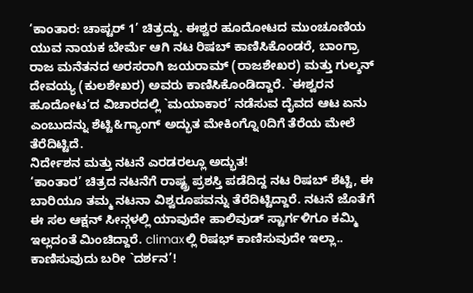‘ಕಾಂತಾರ: ಚಾಪ್ಟರ್ 1’ ಚಿತ್ರದ್ದು. ಈಶ್ವರ ಹೂದೋಟದ ಮುಂಚೂಣಿಯ ಯುವ ನಾಯಕ ಬೇರ್ಮೆ ಆಗಿ ನಟ ರಿಷಬ್ ಕಾಣಿಸಿಕೊಂಡರೆ, ಬಾಂಗ್ರಾ ರಾಜ ಮನೆತನದ ಅರಸರಾಗಿ ಜಯರಾಮ್ (ರಾಜಶೇಖರ) ಮತ್ತು ಗುಲ್ಶನ್ ದೇವಯ್ಯ (ಕುಲಶೇಖರ) ಅವರು ಕಾಣಿಸಿಕೊಂಡಿದ್ದಾರೆ. `ಈಶ್ವರನ ಹೂದೋಟ’ದ ವಿಚಾರದಲ್ಲಿ `ಮಯಾಕಾರ’ ನಡೆಸುವ ದೈವದ ಆಟ ಏನು ಎಂಬುದನ್ನು ಶೆಟ್ಟಿ&ಗ್ಯಾಂಗ್ ಅದ್ಭುತ ಮೇಕಿಂಗ್ನೊ0ದಿಗೆ ತೆರೆಯ ಮೇಲೆ ತೆರೆದಿಟ್ಟಿದೆ.
ನಿರ್ದೇಶನ ಮತ್ತು ನಟನೆ ಎರಡರಲ್ಲೂ ಅದ್ಭುತ!
‘ಕಾಂತಾರ’ ಚಿತ್ರದ ನಟನೆಗೆ ರಾಷ್ಟ್ರ ಪ್ರಶಸ್ತಿ ಪಡೆದಿದ್ದ ನಟ ರಿಷಬ್ ಶೆಟ್ಟಿ, ಈ ಬಾರಿಯೂ ತಮ್ಮ ನಟನಾ ವಿಶ್ವರೂಪವನ್ನು ತೆರೆದಿಟ್ಟಿದ್ದಾರೆ. ನಟನೆ ಜೊತೆಗೆ ಈ ಸಲ ಆಕ್ಷನ್ ಸೀನ್ಗಳಲ್ಲಿ ಯಾವುದೇ ಹಾಲಿವುಡ್ ಸ್ಟಾರ್ಗಳಿಗೂ ಕಮ್ಮಿ ಇಲ್ಲದಂತೆ ಮಿಂಚಿದ್ದಾರೆ. climaxಲ್ಲಿ ರಿಷಭ್ ಕಾಣಿಸುವುದೇ ಇಲ್ಲಾ.. ಕಾಣಿಸುವುದು ಬರೀ `ದರ್ಶನ’!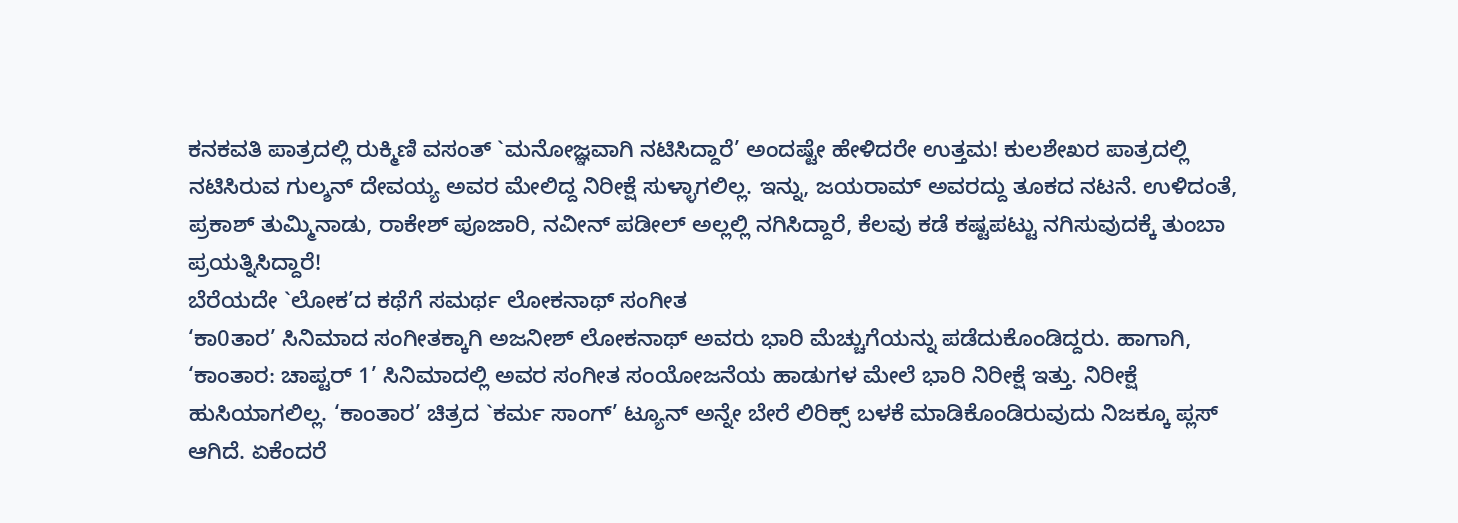ಕನಕವತಿ ಪಾತ್ರದಲ್ಲಿ ರುಕ್ಮಿಣಿ ವಸಂತ್ `ಮನೋಜ್ಞವಾಗಿ ನಟಿಸಿದ್ದಾರೆ’ ಅಂದಷ್ಟೇ ಹೇಳಿದರೇ ಉತ್ತಮ! ಕುಲಶೇಖರ ಪಾತ್ರದಲ್ಲಿ ನಟಿಸಿರುವ ಗುಲ್ಶನ್ ದೇವಯ್ಯ ಅವರ ಮೇಲಿದ್ದ ನಿರೀಕ್ಷೆ ಸುಳ್ಳಾಗಲಿಲ್ಲ. ಇನ್ನು, ಜಯರಾಮ್ ಅವರದ್ದು ತೂಕದ ನಟನೆ. ಉಳಿದಂತೆ, ಪ್ರಕಾಶ್ ತುಮ್ಮಿನಾಡು, ರಾಕೇಶ್ ಪೂಜಾರಿ, ನವೀನ್ ಪಡೀಲ್ ಅಲ್ಲಲ್ಲಿ ನಗಿಸಿದ್ದಾರೆ, ಕೆಲವು ಕಡೆ ಕಷ್ಟಪಟ್ಟು ನಗಿಸುವುದಕ್ಕೆ ತುಂಬಾ ಪ್ರಯತ್ನಿಸಿದ್ದಾರೆ!
ಬೆರೆಯದೇ `ಲೋಕ’ದ ಕಥೆಗೆ ಸಮರ್ಥ ಲೋಕನಾಥ್ ಸಂಗೀತ
‘ಕಾ0ತಾರ’ ಸಿನಿಮಾದ ಸಂಗೀತಕ್ಕಾಗಿ ಅಜನೀಶ್ ಲೋಕನಾಥ್ ಅವರು ಭಾರಿ ಮೆಚ್ಚುಗೆಯನ್ನು ಪಡೆದುಕೊಂಡಿದ್ದರು. ಹಾಗಾಗಿ, ‘ಕಾಂತಾರ: ಚಾಪ್ಟರ್ 1’ ಸಿನಿಮಾದಲ್ಲಿ ಅವರ ಸಂಗೀತ ಸಂಯೋಜನೆಯ ಹಾಡುಗಳ ಮೇಲೆ ಭಾರಿ ನಿರೀಕ್ಷೆ ಇತ್ತು. ನಿರೀಕ್ಷೆ ಹುಸಿಯಾಗಲಿಲ್ಲ. ‘ಕಾಂತಾರ’ ಚಿತ್ರದ `ಕರ್ಮ ಸಾಂಗ್’ ಟ್ಯೂನ್ ಅನ್ನೇ ಬೇರೆ ಲಿರಿಕ್ಸ್ ಬಳಕೆ ಮಾಡಿಕೊಂಡಿರುವುದು ನಿಜಕ್ಕೂ ಪ್ಲಸ್ ಆಗಿದೆ. ಏಕೆಂದರೆ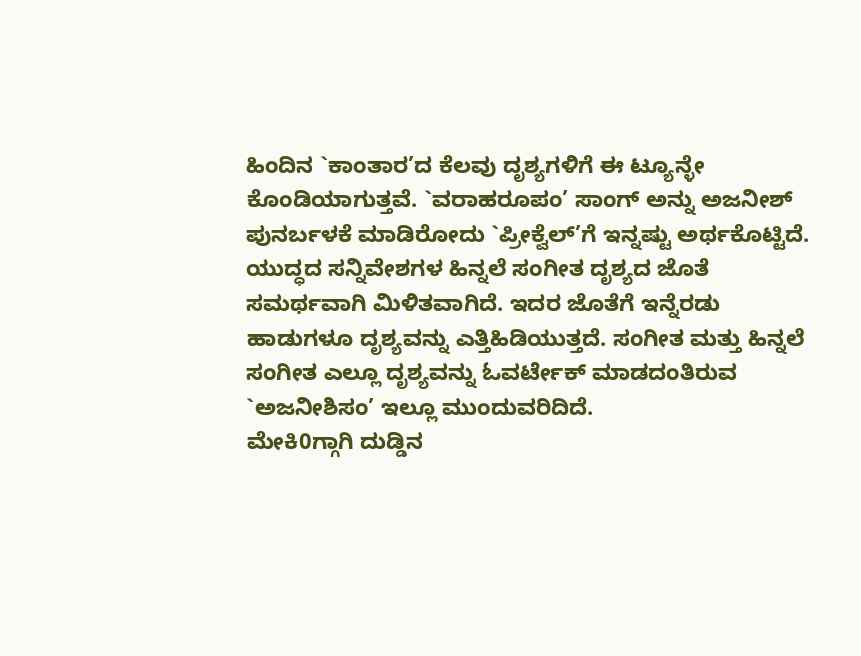ಹಿಂದಿನ `ಕಾಂತಾರ’ದ ಕೆಲವು ದೃಶ್ಯಗಳಿಗೆ ಈ ಟ್ಯೂನ್ಳೇ ಕೊಂಡಿಯಾಗುತ್ತವೆ. `ವರಾಹರೂಪಂ’ ಸಾಂಗ್ ಅನ್ನು ಅಜನೀಶ್ ಪುನರ್ಬಳಕೆ ಮಾಡಿರೋದು `ಪ್ರೀಕ್ವೆಲ್’ಗೆ ಇನ್ನಷ್ಟು ಅರ್ಥಕೊಟ್ಟಿದೆ. ಯುದ್ಧದ ಸನ್ನಿವೇಶಗಳ ಹಿನ್ನಲೆ ಸಂಗೀತ ದೃಶ್ಯದ ಜೊತೆ ಸಮರ್ಥವಾಗಿ ಮಿಳಿತವಾಗಿದೆ. ಇದರ ಜೊತೆಗೆ ಇನ್ನೆರಡು ಹಾಡುಗಳೂ ದೃಶ್ಯವನ್ನು ಎತ್ತಿಹಿಡಿಯುತ್ತದೆ. ಸಂಗೀತ ಮತ್ತು ಹಿನ್ನಲೆ ಸಂಗೀತ ಎಲ್ಲೂ ದೃಶ್ಯವನ್ನು ಓವರ್ಟೇಕ್ ಮಾಡದಂತಿರುವ `ಅಜನೀಶಿಸಂ’ ಇಲ್ಲೂ ಮುಂದುವರಿದಿದೆ.
ಮೇಕಿ0ಗ್ಗಾಗಿ ದುಡ್ಡಿನ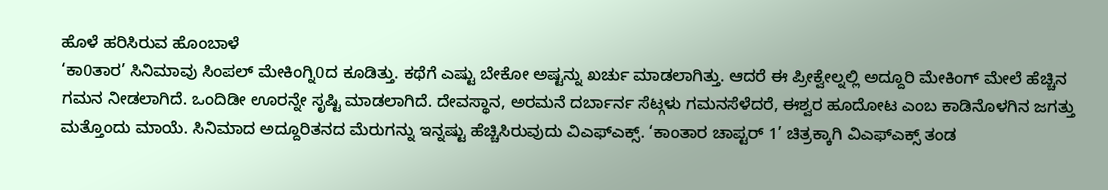ಹೊಳೆ ಹರಿಸಿರುವ ಹೊಂಬಾಳೆ
‘ಕಾ0ತಾರ’ ಸಿನಿಮಾವು ಸಿಂಪಲ್ ಮೇಕಿಂಗ್ನಿ0ದ ಕೂಡಿತ್ತು. ಕಥೆಗೆ ಎಷ್ಟು ಬೇಕೋ ಅಷ್ಟನ್ನು ಖರ್ಚು ಮಾಡಲಾಗಿತ್ತು. ಆದರೆ ಈ ಪ್ರೀಕ್ವೇಲ್ನಲ್ಲಿ ಅದ್ದೂರಿ ಮೇಕಿಂಗ್ ಮೇಲೆ ಹೆಚ್ಚಿನ ಗಮನ ನೀಡಲಾಗಿದೆ. ಒಂದಿಡೀ ಊರನ್ನೇ ಸೃಷ್ಟಿ ಮಾಡಲಾಗಿದೆ. ದೇವಸ್ಥಾನ, ಅರಮನೆ ದರ್ಬಾರ್ನ ಸೆಟ್ಗಳು ಗಮನಸೆಳೆದರೆ, ಈಶ್ವರ ಹೂದೋಟ ಎಂಬ ಕಾಡಿನೊಳಗಿನ ಜಗತ್ತು ಮತ್ತೊಂದು ಮಾಯೆ. ಸಿನಿಮಾದ ಅದ್ದೂರಿತನದ ಮೆರುಗನ್ನು ಇನ್ನಷ್ಟು ಹೆಚ್ಚಿಸಿರುವುದು ವಿಎಫ್ಎಕ್ಸ್. ‘ಕಾಂತಾರ ಚಾಪ್ಟರ್ 1’ ಚಿತ್ರಕ್ಕಾಗಿ ವಿಎಫ್ಎಕ್ಸ್ ತಂಡ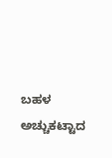ಬಹಳ ಅಚ್ಚುಕಟ್ಟಾದ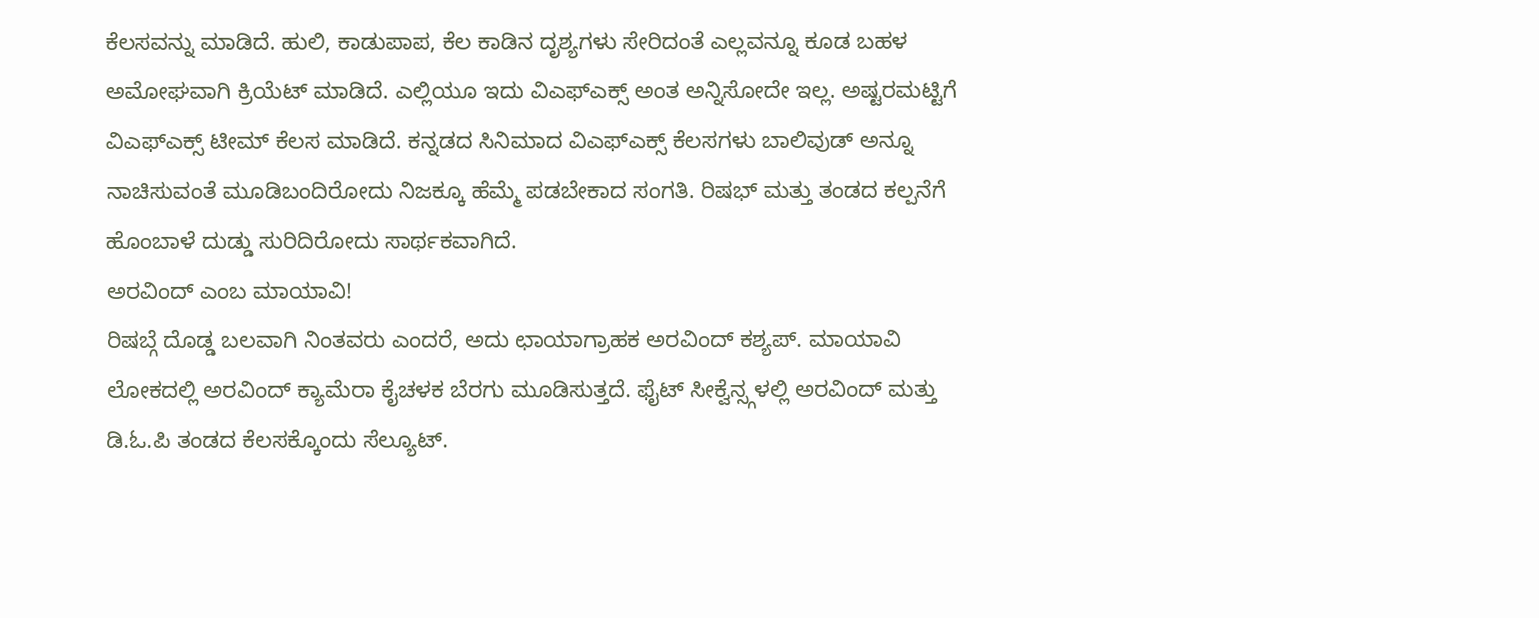ಕೆಲಸವನ್ನು ಮಾಡಿದೆ. ಹುಲಿ, ಕಾಡುಪಾಪ, ಕೆಲ ಕಾಡಿನ ದೃಶ್ಯಗಳು ಸೇರಿದಂತೆ ಎಲ್ಲವನ್ನೂ ಕೂಡ ಬಹಳ ಅಮೋಘವಾಗಿ ಕ್ರಿಯೆಟ್ ಮಾಡಿದೆ. ಎಲ್ಲಿಯೂ ಇದು ವಿಎಫ್ಎಕ್ಸ್ ಅಂತ ಅನ್ನಿಸೋದೇ ಇಲ್ಲ. ಅಷ್ಟರಮಟ್ಟಿಗೆ ವಿಎಫ್ಎಕ್ಸ್ ಟೀಮ್ ಕೆಲಸ ಮಾಡಿದೆ. ಕನ್ನಡದ ಸಿನಿಮಾದ ವಿಎಫ್ಎಕ್ಸ್ ಕೆಲಸಗಳು ಬಾಲಿವುಡ್ ಅನ್ನೂ ನಾಚಿಸುವಂತೆ ಮೂಡಿಬಂದಿರೋದು ನಿಜಕ್ಕೂ ಹೆಮ್ಮೆ ಪಡಬೇಕಾದ ಸಂಗತಿ. ರಿಷಭ್ ಮತ್ತು ತಂಡದ ಕಲ್ಪನೆಗೆ ಹೊಂಬಾಳೆ ದುಡ್ಡು ಸುರಿದಿರೋದು ಸಾರ್ಥಕವಾಗಿದೆ.
ಅರವಿಂದ್ ಎಂಬ ಮಾಯಾವಿ!
ರಿಷಬ್ಗೆ ದೊಡ್ಡ ಬಲವಾಗಿ ನಿಂತವರು ಎಂದರೆ, ಅದು ಛಾಯಾಗ್ರಾಹಕ ಅರವಿಂದ್ ಕಶ್ಯಪ್. ಮಾಯಾವಿ ಲೋಕದಲ್ಲಿ ಅರವಿಂದ್ ಕ್ಯಾಮೆರಾ ಕೈಚಳಕ ಬೆರಗು ಮೂಡಿಸುತ್ತದೆ. ಫೈಟ್ ಸೀಕ್ವೆನ್ಸ್ಗಳಲ್ಲಿ ಅರವಿಂದ್ ಮತ್ತು ಡಿ.ಓ.ಪಿ ತಂಡದ ಕೆಲಸಕ್ಕೊಂದು ಸೆಲ್ಯೂಟ್.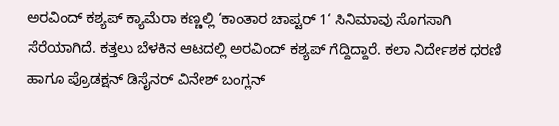ಅರವಿಂದ್ ಕಶ್ಯಪ್ ಕ್ಯಾಮೆರಾ ಕಣ್ಣಲ್ಲಿ ‘ಕಾಂತಾರ ಚಾಪ್ಟರ್ 1‘ ಸಿನಿಮಾವು ಸೊಗಸಾಗಿ ಸೆರೆಯಾಗಿದೆ. ಕತ್ತಲು ಬೆಳಕಿನ ಆಟದಲ್ಲಿ ಅರವಿಂದ್ ಕಶ್ಯಪ್ ಗೆದ್ದಿದ್ದಾರೆ. ಕಲಾ ನಿರ್ದೇಶಕ ಧರಣಿ ಹಾಗೂ ಪ್ರೊಡಕ್ಷನ್ ಡಿಸೈನರ್ ವಿನೇಶ್ ಬಂಗ್ಲನ್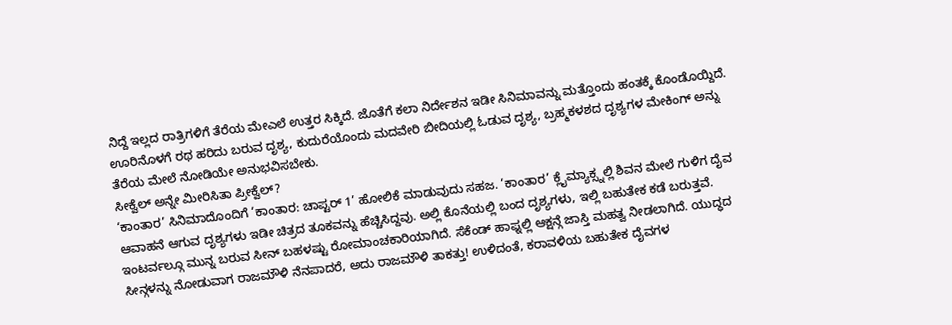ನಿದ್ದೆ ಇಲ್ಲದ ರಾತ್ರಿಗಳಿಗೆ ತೆರೆಯ ಮೇಎಲೆ ಉತ್ತರ ಸಿಕ್ಕಿದೆ. ಜೊತೆಗೆ ಕಲಾ ನಿರ್ದೇಶನ ಇಡೀ ಸಿನಿಮಾವನ್ನು ಮತ್ತೊಂದು ಹಂತಕ್ಕೆ ಕೊಂಡೊಯ್ದಿದೆ. ಊರಿನೊಳಗೆ ರಥ ಹರಿದು ಬರುವ ದೃಶ್ಯ, ಕುದುರೆಯೊಂದು ಮದವೇರಿ ಬೀದಿಯಲ್ಲಿ ಓಡುವ ದೃಶ್ಯ, ಬ್ರಹ್ಮಕಳಶದ ದೃಶ್ಯಗಳ ಮೇಕಿಂಗ್ ಅನ್ನು ತೆರೆಯ ಮೇಲೆ ನೋಡಿಯೇ ಅನುಭವಿಸಬೇಕು.
ಸೀಕ್ವೆಲ್ ಅನ್ನೇ ಮೀರಿಸಿತಾ ಪ್ರೀಕ್ವೆಲ್?
‘ಕಾಂತಾರ’ ಸಿನಿಮಾದೊಂದಿಗೆ ‘ಕಾಂತಾರ: ಚಾಪ್ಟರ್ 1’ ಹೋಲಿಕೆ ಮಾಡುವುದು ಸಹಜ. ‘ಕಾಂತಾರ’ ಕ್ಲೈಮ್ಯಾಕ್ಸ್ನಲ್ಲಿ ಶಿವನ ಮೇಲೆ ಗುಳಿಗ ದೈವ ಆವಾಹನೆ ಆಗುವ ದೃಶ್ಯಗಳು ಇಡೀ ಚಿತ್ರದ ತೂಕವನ್ನು ಹೆಚ್ಚಿಸಿದ್ದವು. ಅಲ್ಲಿ ಕೊನೆಯಲ್ಲಿ ಬಂದ ದೃಶ್ಯಗಳು, ಇಲ್ಲಿ ಬಹುತೇಕ ಕಡೆ ಬರುತ್ತವೆ. ಇಂಟರ್ವಲ್ಗೂ ಮುನ್ನ ಬರುವ ಸೀನ್ ಬಹಳಷ್ಟು ರೋಮಾಂಚಕಾರಿಯಾಗಿದೆ. ಸೆಕೆಂಡ್ ಹಾಫ್ನಲ್ಲಿ ಆಕ್ಷನ್ಗೆ ಜಾಸ್ತಿ ಮಹತ್ವ ನೀಡಲಾಗಿದೆ. ಯುದ್ಧದ ಸೀನ್ಗಳನ್ನು ನೋಡುವಾಗ ರಾಜಮೌಳಿ ನೆನಪಾದರೆ, ಅದು ರಾಜಮೌಳಿ ತಾಕತ್ತು! ಉಳಿದಂತೆ, ಕರಾವಳಿಯ ಬಹುತೇಕ ದೈವಗಳ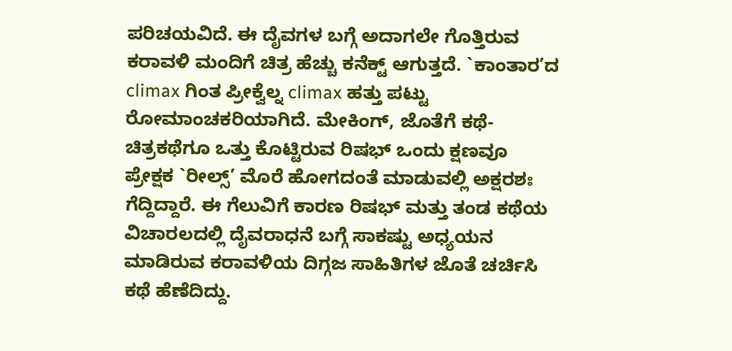ಪರಿಚಯವಿದೆ. ಈ ದೈವಗಳ ಬಗ್ಗೆ ಅದಾಗಲೇ ಗೊತ್ತಿರುವ ಕರಾವಳಿ ಮಂದಿಗೆ ಚಿತ್ರ ಹೆಚ್ಚು ಕನೆಕ್ಟ್ ಆಗುತ್ತದೆ. `ಕಾಂತಾರ’ದ climax ಗಿಂತ ಪ್ರೀಕ್ವೆಲ್ನ climax ಹತ್ತು ಪಟ್ಟು ರೋಮಾಂಚಕರಿಯಾಗಿದೆ. ಮೇಕಿಂಗ್, ಜೊತೆಗೆ ಕಥೆ-ಚಿತ್ರಕಥೆಗೂ ಒತ್ತು ಕೊಟ್ಟಿರುವ ರಿಷಭ್ ಒಂದು ಕ್ಷಣವೂ ಪ್ರೇಕ್ಷಕ `ರೀಲ್ಸ್’ ಮೊರೆ ಹೋಗದಂತೆ ಮಾಡುವಲ್ಲಿ ಅಕ್ಷರಶಃ ಗೆದ್ದಿದ್ದಾರೆ. ಈ ಗೆಲುವಿಗೆ ಕಾರಣ ರಿಷಭ್ ಮತ್ತು ತಂಡ ಕಥೆಯ ವಿಚಾರಲದಲ್ಲಿ ದೈವರಾಧನೆ ಬಗ್ಗೆ ಸಾಕಷ್ಟು ಅಧ್ಯಯನ ಮಾಡಿರುವ ಕರಾವಳಿಯ ದಿಗ್ಗಜ ಸಾಹಿತಿಗಳ ಜೊತೆ ಚರ್ಚಿಸಿ ಕಥೆ ಹೆಣೆದಿದ್ದು.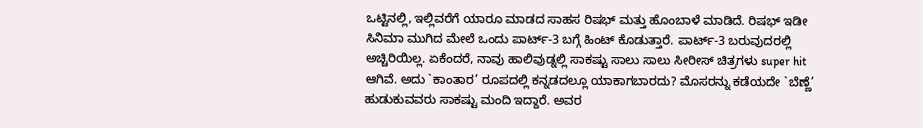ಒಟ್ಟಿನಲ್ಲಿ, ಇಲ್ಲಿವರೆಗೆ ಯಾರೂ ಮಾಡದ ಸಾಹಸ ರಿಷಭ್ ಮತ್ತು ಹೊಂಬಾಳೆ ಮಾಡಿದೆ. ರಿಷಭ್ ಇಡೀ ಸಿನಿಮಾ ಮುಗಿದ ಮೇಲೆ ಒಂದು ಪಾರ್ಟ್-3 ಬಗ್ಗೆ ಹಿಂಟ್ ಕೊಡುತ್ತಾರೆ. ಪಾರ್ಟ್-3 ಬರುವುದರಲ್ಲಿ ಅಚ್ಚಿರಿಯಿಲ್ಲ. ಏಕೆಂದರೆ, ನಾವು ಹಾಲಿವುಡ್ನಲ್ಲಿ ಸಾಕಷ್ಟು ಸಾಲು ಸಾಲು ಸೀರೀಸ್ ಚಿತ್ರಗಳು super hit ಆಗಿವೆ. ಅದು `ಕಾಂತಾರ’ ರೂಪದಲ್ಲಿ ಕನ್ನಡದಲ್ಲೂ ಯಾಕಾಗಬಾರದು? ಮೊಸರನ್ನು ಕಡೆಯದೇ `ಬೆಣ್ಣೆ’ ಹುಡುಕುವವರು ಸಾಕಷ್ಟು ಮಂದಿ ಇದ್ದಾರೆ. ಅವರ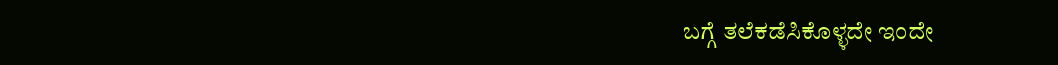ಬಗ್ಗೆ ತಲೆಕಡೆಸಿಕೊಳ್ಳದೇ ಇಂದೇ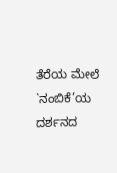ತೆರೆಯ ಮೇಲೆ `ನಂಬಿಕೆ’ಯ ದರ್ಶನದ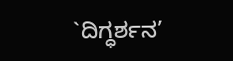`ದಿಗ್ಧರ್ಶನ’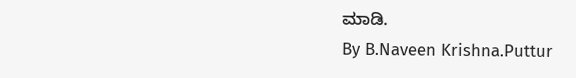ಮಾಡಿ.
By B.Naveen Krishna.Puttur